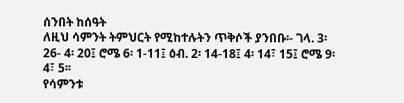ሰንበት ከሰዓት
ለዚህ ሳምንት ትምህርት የሚከተሉትን ጥቅሶች ያንበቡ፡- ገላ. 3፡ 26- 4፡ 20፤ ሮሜ 6፡ 1-11፤ ዕብ. 2፡ 14-18፤ 4፡ 14፣ 15፤ ሮሜ 9፡ 4፣ 5፡፡
የሳምንቱ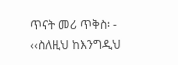ጥናት መሪ ጥቅስ፡ - ‹‹ስለዚህ ከእንግዲህ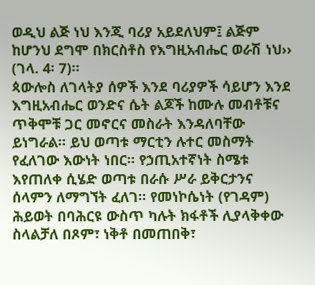ወዲህ ልጅ ነህ እንጂ ባሪያ አይደለህም፤ ልጅም ከሆንህ ደግሞ በክርስቶስ የእግዚአብሔር ወራሽ ነህ›› (ገላ. 4፡ 7)፡፡
ጳውሎስ ለገላትያ ሰዎች እንደ ባሪያዎች ሳይሆን እንደ እግዚአብሔር ወንድና ሴት ልጆች ከሙሉ መብቶቹና ጥቅሞቹ ጋር መኖርና መስራት እንዳለባቸው ይነግራል፡፡ ይህ ወጣቱ ማርቲን ሉተር መስማት የፈለገው እውነት ነበር፡፡ የኃጢአተኛነት ስሜቱ እየጠለቀ ሲሄድ ወጣቱ በራሱ ሥራ ይቅርታንና ሰላምን ለማግኘት ፈለገ፡፡ የመነኮሴነት (የገዳም) ሕይወት በባሕርዩ ውስጥ ካሉት ክፋቶች ሊያላቅቀው ስላልቻለ በጾም፣ ነቅቶ በመጠበቅ፣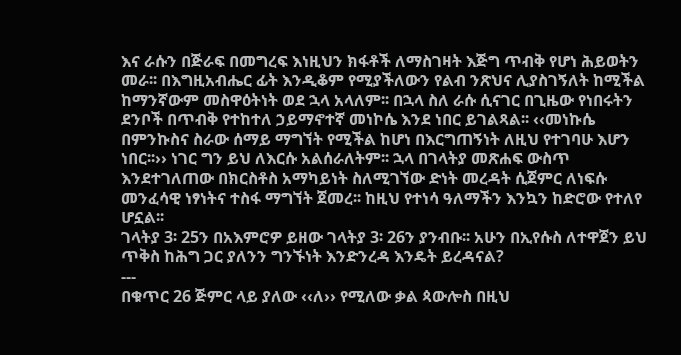እና ራሱን በጅራፍ በመግረፍ እነዚህን ክፋቶች ለማስገዛት እጅግ ጥብቅ የሆነ ሕይወትን መራ፡፡ በእግዚአብሔር ፊት እንዲቆም የሚያችለውን የልብ ንጽህና ሊያስገኝለት ከሚችል ከማንኛውም መስዋዕትነት ወደ ኋላ አላለም፡፡ በኋላ ስለ ራሱ ሲናገር በጊዜው የነበሩትን ደንቦች በጥብቅ የተከተለ ኃይማኖተኛ መነኮሴ እንደ ነበር ይገልጻል፡፡ ‹‹መነኩሴ በምንኩስና ስራው ሰማይ ማግኘት የሚችል ከሆነ በእርግጠኝነት ለዚህ የተገባሁ እሆን ነበር፡፡›› ነገር ግን ይህ ለእርሱ አልሰራለትም፡፡ ኋላ በገላትያ መጽሐፍ ውስጥ እንደተገለጠው በክርስቶስ አማካይነት ስለሚገኘው ድነት መረዳት ሲጀምር ለነፍሱ መንፈሳዊ ነፃነትና ተስፋ ማግኘት ጀመረ፡፡ ከዚህ የተነሳ ዓለማችን እንኳን ከድሮው የተለየ ሆኗል፡፡
ገላትያ 3፡ 25ን በአእምሮዎ ይዘው ገላትያ 3፡ 26ን ያንብቡ፡፡ አሁን በኢየሱስ ለተዋጀን ይህ ጥቅስ ከሕግ ጋር ያለንን ግንኙነት እንድንረዳ እንዴት ይረዳናል?
---
በቁጥር 26 ጅምር ላይ ያለው ‹‹ለ›› የሚለው ቃል ጳውሎስ በዚህ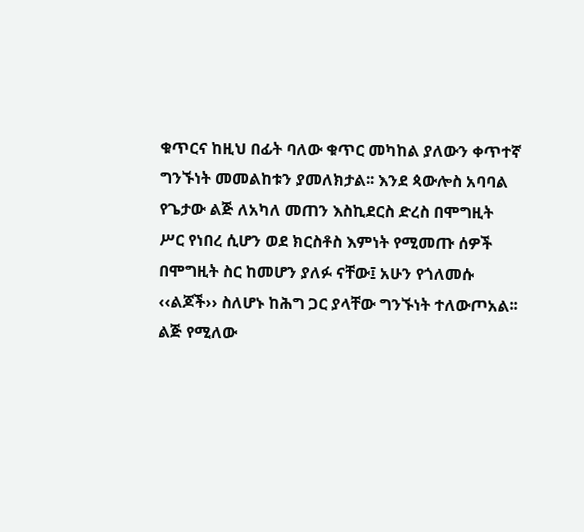ቁጥርና ከዚህ በፊት ባለው ቁጥር መካከል ያለውን ቀጥተኛ ግንኙነት መመልከቱን ያመለክታል፡፡ እንደ ጳውሎስ አባባል የጌታው ልጅ ለአካለ መጠን እስኪደርስ ድረስ በሞግዚት ሥር የነበረ ሲሆን ወደ ክርስቶስ እምነት የሚመጡ ሰዎች በሞግዚት ስር ከመሆን ያለፉ ናቸው፤ አሁን የጎለመሱ ‹‹ልጆች›› ስለሆኑ ከሕግ ጋር ያላቸው ግንኙነት ተለውጦአል፡፡
ልጅ የሚለው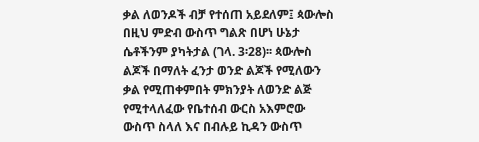ቃል ለወንዶች ብቻ የተሰጠ አይደለም፤ ጳውሎስ በዚህ ምድብ ውስጥ ግልጽ በሆነ ሁኔታ ሴቶችንም ያካትታል (ገላ. 3፡28)፡፡ ጳውሎስ ልጆች በማለት ፈንታ ወንድ ልጆች የሚለውን ቃል የሚጠቀምበት ምክንያት ለወንድ ልጅ የሚተላለፈው የቤተሰብ ውርስ አእምሮው ውስጥ ስላለ እና በብሉይ ኪዳን ውስጥ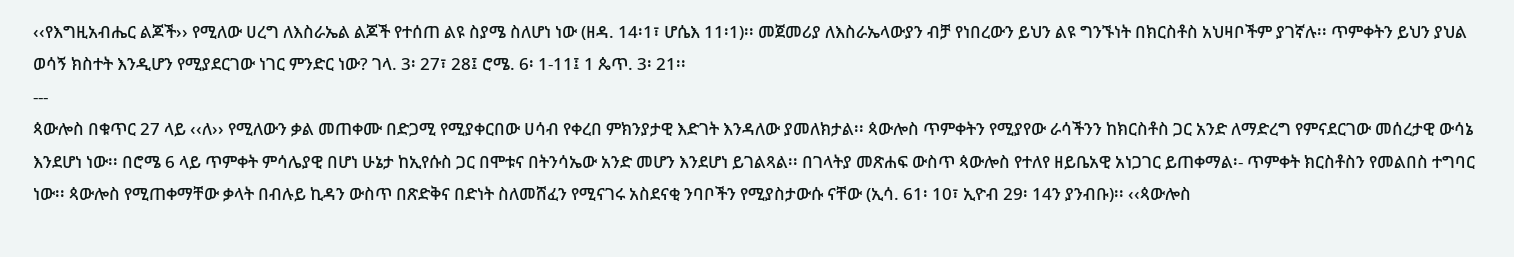‹‹የእግዚአብሔር ልጆች›› የሚለው ሀረግ ለእስራኤል ልጆች የተሰጠ ልዩ ስያሜ ስለሆነ ነው (ዘዳ. 14፡1፣ ሆሴእ 11፡1)፡፡ መጀመሪያ ለእስራኤላውያን ብቻ የነበረውን ይህን ልዩ ግንኙነት በክርስቶስ አህዛቦችም ያገኛሉ፡፡ ጥምቀትን ይህን ያህል ወሳኝ ክስተት እንዲሆን የሚያደርገው ነገር ምንድር ነው? ገላ. 3፡ 27፣ 28፤ ሮሜ. 6፡ 1-11፤ 1 ጴጥ. 3፡ 21፡፡
---
ጳውሎስ በቁጥር 27 ላይ ‹‹ለ›› የሚለውን ቃል መጠቀሙ በድጋሚ የሚያቀርበው ሀሳብ የቀረበ ምክንያታዊ እድገት እንዳለው ያመለክታል፡፡ ጳውሎስ ጥምቀትን የሚያየው ራሳችንን ከክርስቶስ ጋር አንድ ለማድረግ የምናደርገው መሰረታዊ ውሳኔ እንደሆነ ነው፡፡ በሮሜ 6 ላይ ጥምቀት ምሳሌያዊ በሆነ ሁኔታ ከኢየሱስ ጋር በሞቱና በትንሳኤው አንድ መሆን እንደሆነ ይገልጻል፡፡ በገላትያ መጽሐፍ ውስጥ ጳውሎስ የተለየ ዘይቤአዊ አነጋገር ይጠቀማል፡- ጥምቀት ክርስቶስን የመልበስ ተግባር ነው፡፡ ጳውሎስ የሚጠቀማቸው ቃላት በብሉይ ኪዳን ውስጥ በጽድቅና በድነት ስለመሸፈን የሚናገሩ አስደናቂ ንባቦችን የሚያስታውሱ ናቸው (ኢሳ. 61፡ 10፣ ኢዮብ 29፡ 14ን ያንብቡ)፡፡ ‹‹ጳውሎስ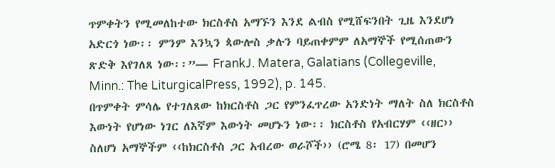ጥምቀትን የሚመለከተው ክርስቶስ አማኙን እንደ ልብስ የሚሸፍንበት ጊዜ እንደሆነ አድርጎ ነው፡፡ ምንም እንኳን ጳውሎስ ቃሉን ባይጠቀምም ለአማኞች የሚሰጠውን ጽድቅ እየገለጸ ነው፡፡”— FrankJ. Matera, Galatians (Collegeville, Minn.: The LiturgicalPress, 1992), p. 145.
በጥምቀት ምሳሌ የተገለጸው ከክርስቶስ ጋር የምንፈጥረው አንድነት ማለት ስለ ክርስቶስ እውነት የሆነው ነገር ለእኛም እውነት መሆኑን ነው፡፡ ክርስቶስ የአብርሃም ‹‹ዘር›› ስለሆነ አማኞችም ‹‹ከክርስቶስ ጋር አብረው ወራሾች›› (ሮሜ 8፡ 17) በመሆን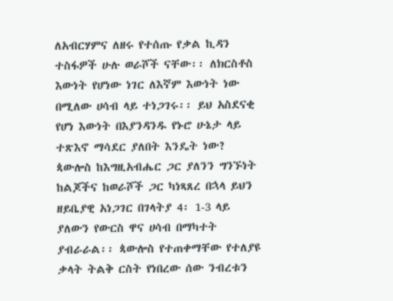ለአብርሃምና ለዘሩ የተሰጡ የቃል ኪዳን ተስፋዎች ሁሉ ወራሾች ናቸው፡፡ ለክርስቶስ እውነት የሆነው ነገር ለእኛም እውነት ነው በሚለው ሀሳብ ላይ ተነጋገሩ፡፡ ይህ አስደናቂ የሆነ እውነት በእያንዳንዱ የኑሮ ሁኔታ ላይ ተጽእኖ ማሳደር ያለበት እንዴት ነው?
ጳውሎስ ከእግዚአብሔር ጋር ያለንን ግንኙነት ከልጆችና ከወራሾች ጋር ካነጻጸረ በኋላ ይህን ዘይቤያዊ አነጋገር በገላትያ 4፡ 1-3 ላይ ያለውን የውርስ ዋና ሀሳብ በማካተት ያብራራል፡፡ ጳውሎስ የተጠቀማቸው የተለያዩ ቃላት ትልቅ ርስት የነበረው ሰው ንብረቱን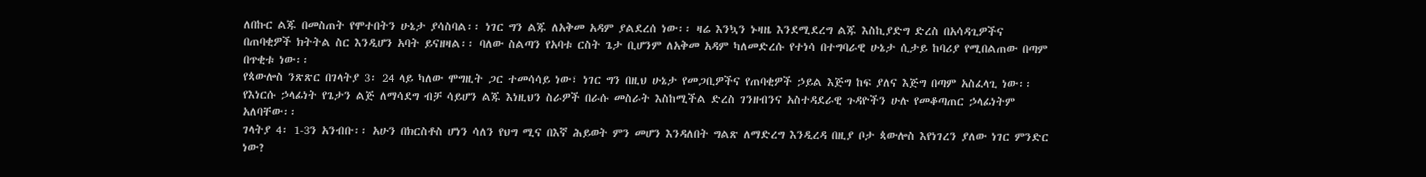ለበኩር ልጁ በመስጠት የሞተበትን ሁኔታ ያሳስባል፡፡ ነገር ግን ልጁ ለአቅመ አዳም ያልደረሰ ነው፡፡ ዛሬ እንኳን ኑዛዜ እንደሚደረግ ልጁ እስኪያድግ ድረስ በአሳዳጊዎችና በጠባቂዎች ክትትል ስር እንዲሆን አባት ይናዘዛል፡፡ ባለው ስልጣን የአባቱ ርስት ጌታ ቢሆንም ለአቅመ አዳም ካለመድረሱ የተነሳ በተግባራዊ ሁኔታ ሲታይ ከባሪያ የሚበልጠው በጣም በጥቂቱ ነው፡፡
የጳውሎስ ንጽጽር በገላትያ 3፡ 24 ላይ ካለው ሞግዚት ጋር ተመሳሳይ ነው፣ ነገር ግን በዚህ ሁኔታ የመጋቢዎችና የጠባቂዎች ኃይል እጅግ ከፍ ያለና እጅግ በጣም አስፈላጊ ነው፡፡ የእነርሱ ኃላፊነት የጌታን ልጅ ለማሳደግ ብቻ ሳይሆን ልጁ እነዚህን ስራዎች በራሱ መስራት እስከሚችል ድረስ ገንዘብንና አስተዳደራዊ ጉዳዮችን ሁሉ የመቆጣጠር ኃላፊነትም አለባቸው፡፡
ገላትያ 4፡ 1-3ን አንብቡ፡፡ አሁን በክርስቶስ ሆነን ሳለን የህግ ሚና በእኛ ሕይወት ምን መሆን እንዳለበት ግልጽ ለማድረግ እንዲረዳ በዚያ ቦታ ጳውሎስ እየነገረን ያለው ነገር ምንድር ነው?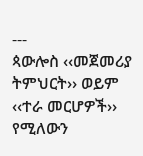---
ጳውሎስ ‹‹መጀመሪያ ትምህርት›› ወይም ‹‹ተራ መርሆዎች›› የሚለውን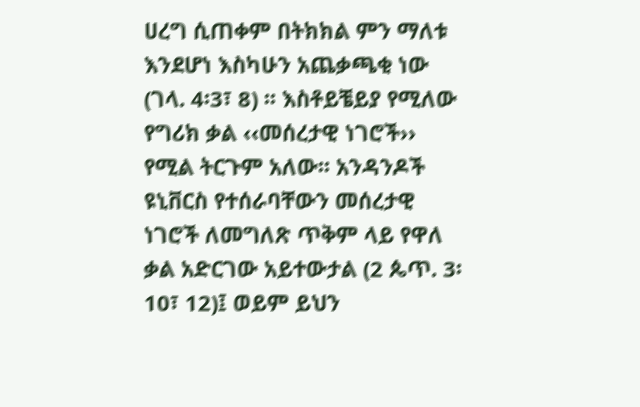ሀረግ ሲጠቀም በትክክል ምን ማለቱ እንደሆነ እስካሁን አጨቃጫቂ ነው (ገላ. 4፡3፣ 8) ፡፡ እስቶይቼይያ የሚለው የግሪክ ቃል ‹‹መሰረታዊ ነገሮች›› የሚል ትርጉም አለው፡፡ አንዳንዶች ዩኒቨርስ የተሰራባቸውን መሰረታዊ ነገሮች ለመግለጽ ጥቅም ላይ የዋለ ቃል አድርገው አይተውታል (2 ጴጥ. 3፡10፣ 12)፤ ወይም ይህን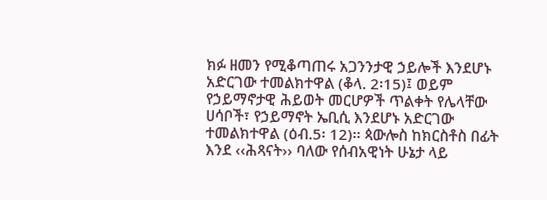ክፉ ዘመን የሚቆጣጠሩ አጋንንታዊ ኃይሎች እንደሆኑ አድርገው ተመልክተዋል (ቆላ. 2፡15)፤ ወይም የኃይማኖታዊ ሕይወት መርሆዎች ጥልቀት የሌላቸው ሀሳቦች፣ የኃይማኖት ኤቢሲ እንደሆኑ አድርገው ተመልክተዋል (ዕብ.5፡ 12)፡፡ ጳውሎስ ከክርስቶስ በፊት እንደ ‹‹ሕጻናት›› ባለው የሰብአዊነት ሁኔታ ላይ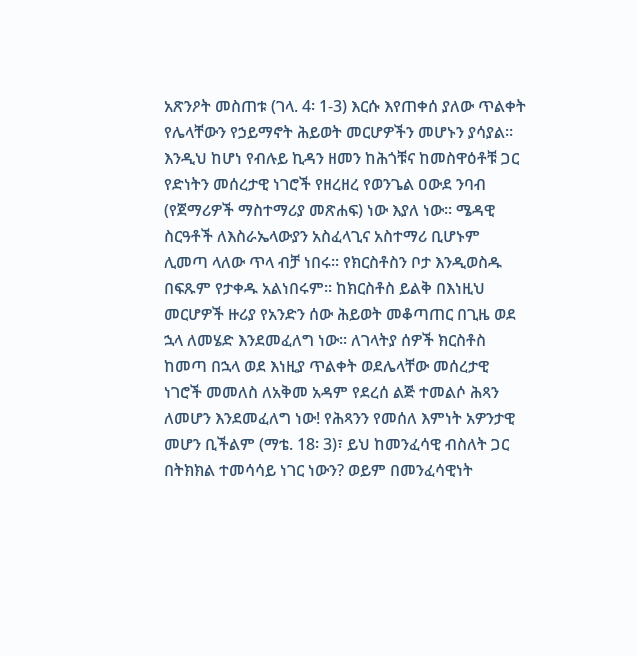አጽንዖት መስጠቱ (ገላ. 4፡ 1-3) እርሱ እየጠቀሰ ያለው ጥልቀት የሌላቸውን የኃይማኖት ሕይወት መርሆዎችን መሆኑን ያሳያል፡፡ እንዲህ ከሆነ የብሉይ ኪዳን ዘመን ከሕጎቹና ከመስዋዕቶቹ ጋር የድነትን መሰረታዊ ነገሮች የዘረዘረ የወንጌል ዐውደ ንባብ (የጀማሪዎች ማስተማሪያ መጽሐፍ) ነው እያለ ነው፡፡ ሜዳዊ ስርዓቶች ለእስራኤላውያን አስፈላጊና አስተማሪ ቢሆኑም ሊመጣ ላለው ጥላ ብቻ ነበሩ፡፡ የክርስቶስን ቦታ እንዲወስዱ በፍጹም የታቀዱ አልነበሩም፡፡ ከክርስቶስ ይልቅ በእነዚህ መርሆዎች ዙሪያ የአንድን ሰው ሕይወት መቆጣጠር በጊዜ ወደ ኋላ ለመሄድ እንደመፈለግ ነው፡፡ ለገላትያ ሰዎች ክርስቶስ ከመጣ በኋላ ወደ እነዚያ ጥልቀት ወደሌላቸው መሰረታዊ ነገሮች መመለስ ለአቅመ አዳም የደረሰ ልጅ ተመልሶ ሕጻን ለመሆን እንደመፈለግ ነው! የሕጻንን የመሰለ እምነት አዎንታዊ መሆን ቢችልም (ማቴ. 18፡ 3)፣ ይህ ከመንፈሳዊ ብስለት ጋር በትክክል ተመሳሳይ ነገር ነውን? ወይም በመንፈሳዊነት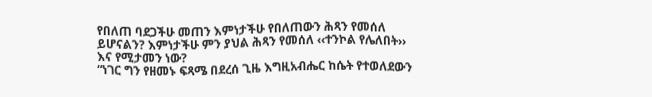የበለጠ ባደጋችሁ መጠን እምነታችሁ የበለጠውን ሕጻን የመሰለ ይሆናልን? እምነታችሁ ምን ያህል ሕጻን የመሰለ ‹‹ተንኮል የሌለበት›› እና የሚታመን ነው?
“ነገር ግን የዘመኑ ፍጻሜ በደረሰ ጊዜ እግዚአብሔር ከሴት የተወለደውን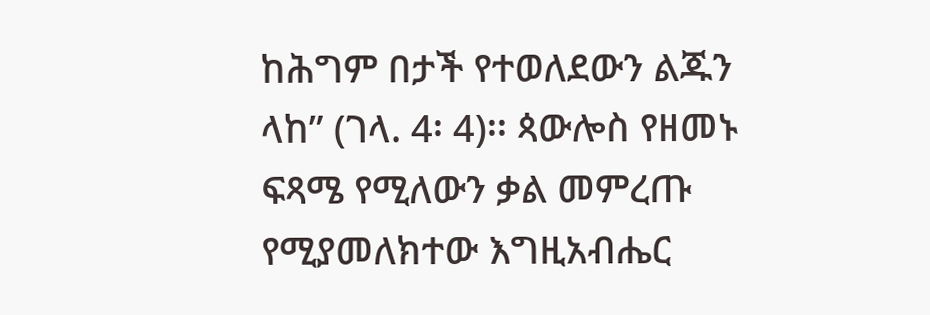ከሕግም በታች የተወለደውን ልጁን ላከ” (ገላ. 4፡ 4)፡፡ ጳውሎስ የዘመኑ ፍጻሜ የሚለውን ቃል መምረጡ የሚያመለክተው እግዚአብሔር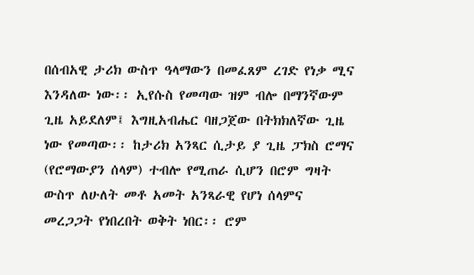በሰብአዊ ታሪክ ውስጥ ዓላማውን በመፈጸም ረገድ የነቃ ሚና እንዳለው ነው፡፡ ኢየሱስ የመጣው ዝም ብሎ በማንኛውም ጊዜ አይደለም፤ እግዚአብሔር ባዘጋጀው በትክክለኛው ጊዜ ነው የመጣው፡፡ ከታሪክ አንጻር ሲታይ ያ ጊዜ ፓክስ ሮማና (የሮማውያን ሰላም) ተብሎ የሚጠራ ሲሆን በሮም ግዛት ውስጥ ለሁለት መቶ አመት አንጻራዊ የሆነ ሰላምና መረጋጋት የነበረበት ወቅት ነበር፡፡ ሮም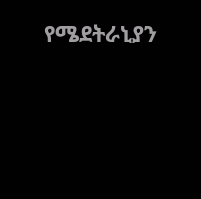የሜደትራኒያን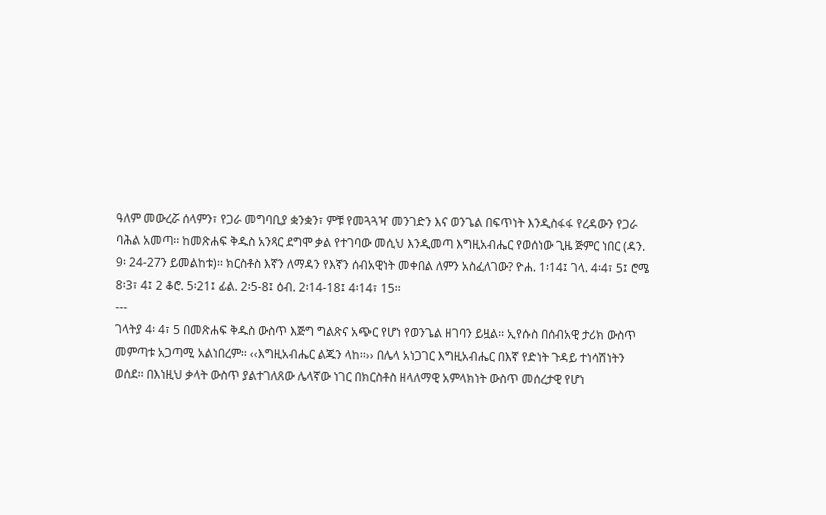ዓለም መውረሯ ሰላምን፣ የጋራ መግባቢያ ቋንቋን፣ ምቹ የመጓጓዣ መንገድን እና ወንጌል በፍጥነት እንዲስፋፋ የረዳውን የጋራ ባሕል አመጣ፡፡ ከመጽሐፍ ቅዱስ አንጻር ደግሞ ቃል የተገባው መሲህ እንዲመጣ እግዚአብሔር የወሰነው ጊዜ ጅምር ነበር (ዳን. 9፡ 24-27ን ይመልከቱ)፡፡ ክርስቶስ እኛን ለማዳን የእኛን ሰብአዊነት መቀበል ለምን አስፈለገው? ዮሐ. 1፡14፤ ገላ. 4፡4፣ 5፤ ሮሜ 8፡3፣ 4፤ 2 ቆሮ. 5፡21፤ ፊል. 2፡5-8፤ ዕብ. 2፡14-18፤ 4፡14፣ 15፡፡
---
ገላትያ 4፡ 4፣ 5 በመጽሐፍ ቅዱስ ውስጥ እጅግ ግልጽና አጭር የሆነ የወንጌል ዘገባን ይዟል፡፡ ኢየሱስ በሰብአዊ ታሪክ ውስጥ መምጣቱ አጋጣሚ አልነበረም፡፡ ‹‹እግዚአብሔር ልጁን ላከ፡፡›› በሌላ አነጋገር እግዚአብሔር በእኛ የድነት ጉዳይ ተነሳሽነትን ወሰደ፡፡ በእነዚህ ቃላት ውስጥ ያልተገለጸው ሌላኛው ነገር በክርስቶስ ዘላለማዊ አምላክነት ውስጥ መሰረታዊ የሆነ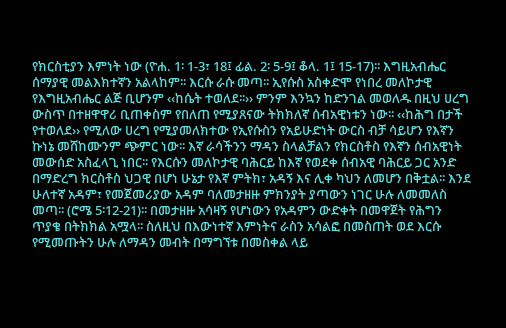የክርስቲያን እምነት ነው (ዮሐ. 1፡ 1-3፣ 18፤ ፊል. 2፡ 5-9፤ ቆላ. 1፤ 15-17)፡፡ እግዚአብሔር ሰማያዊ መልእክተኛን አልላከም፡፡ እርሱ ራሱ መጣ፡፡ ኢየሱስ አስቀድሞ የነበረ መለኮታዊ የእግዚአብሔር ልጅ ቢሆንም ‹‹ከሴት ተወለደ፡፡›› ምንም እንኳን ከድንገል መወለዱ በዚህ ሀረግ ውስጥ በተዘዋዋሪ ቢጠቀስም የበለጠ የሚያጸናው ትክክለኛ ሰብአዊነቱን ነው፡፡ ‹‹ከሕግ በታች የተወለደ›› የሚለው ሀረግ የሚያመለክተው የኢየሱስን የአይሁድነት ውርስ ብቻ ሳይሆን የእኛን ኩነኔ መሸከሙንም ጭምር ነው፡፡ እኛ ራሳችንን ማዳን ስላልቻልን የክርስቶስ የእኛን ሰብአዊነት መውሰድ አስፈላጊ ነበር፡፡ የእርሱን መለኮታዊ ባሕርይ ከእኛ የወደቀ ሰብአዊ ባሕርይ ጋር አንድ በማድረግ ክርስቶስ ህጋዊ በሆነ ሁኔታ የእኛ ምትክ፣ አዳኝ እና ሊቀ ካህን ለመሆን በቅቷል፡፡ እንደ ሁለተኛ አዳም፣ የመጀመሪያው አዳም ባለመታዘዙ ምክንያት ያጣውን ነገር ሁሉ ለመመለስ መጣ፡፡ (ሮሜ 5፡12-21)፡፡ በመታዘዙ አሳዛኝ የሆነውን የአዳምን ውድቀት በመዋጀት የሕግን ጥያቄ በትክክል አሟላ፡፡ ስለዚህ በእውነተኛ እምነትና ራስን አሳልፎ በመስጠት ወደ እርሱ የሚመጡትን ሁሉ ለማዳን መብት በማግኘቱ በመስቀል ላይ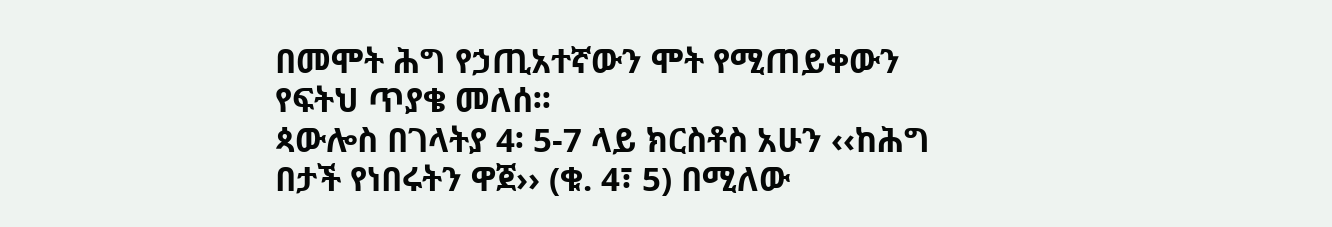በመሞት ሕግ የኃጢአተኛውን ሞት የሚጠይቀውን የፍትህ ጥያቄ መለሰ፡፡
ጳውሎስ በገላትያ 4፡ 5-7 ላይ ክርስቶስ አሁን ‹‹ከሕግ በታች የነበሩትን ዋጀ›› (ቁ. 4፣ 5) በሚለው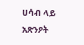ሀሳብ ላይ አጽንዖት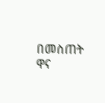በመስጠት ዋና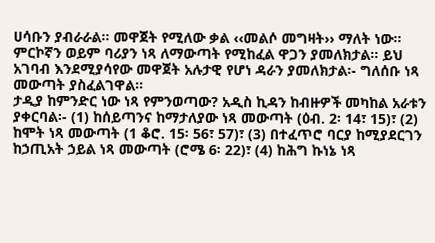ሀሳቡን ያብራራል፡፡ መዋጀት የሚለው ቃል ‹‹መልሶ መግዛት›› ማለት ነው፡፡ ምርኮኛን ወይም ባሪያን ነጻ ለማውጣት የሚከፈል ዋጋን ያመለክታል፡፡ ይህ አገባብ እንደሚያሳየው መዋጀት አሉታዊ የሆነ ዳራን ያመለክታል፡- ግለሰቡ ነጻ መውጣት ያስፈልገዋል፡፡
ታዲያ ከምንድር ነው ነጻ የምንወጣው? አዲስ ኪዳን ከብዙዎች መካከል አራቱን ያቀርባል፡- (1) ከሰይጣንና ከማታለያው ነጻ መውጣት (ዕብ. 2፡ 14፣ 15)፣ (2) ከሞት ነጻ መውጣት (1 ቆሮ. 15፡ 56፣ 57)፣ (3) በተፈጥሮ ባርያ ከሚያደርገን ከኃጢአት ኃይል ነጻ መውጣት (ሮሜ 6፡ 22)፣ (4) ከሕግ ኩነኔ ነጻ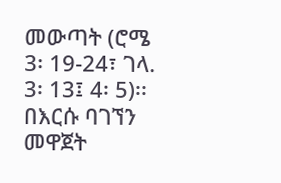መውጣት (ሮሜ 3፡ 19-24፣ ገላ. 3፡ 13፤ 4፡ 5)፡፡
በእርሱ ባገኘን መዋጀት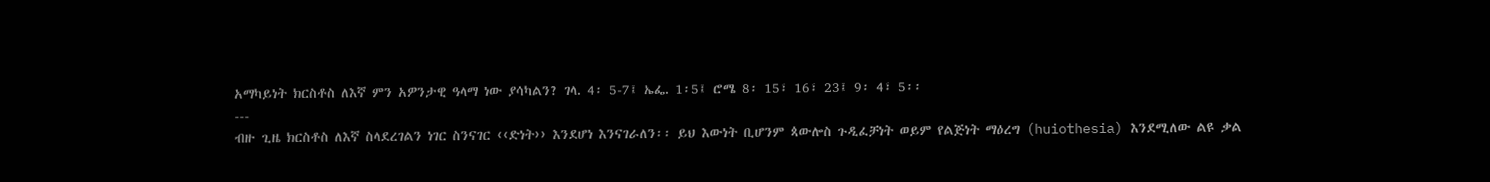አማካይነት ክርስቶስ ለእኛ ምን አዎንታዊ ዓላማ ነው ያሳካልን? ገላ. 4፡ 5-7፤ ኤፌ. 1፡5፤ ሮሜ 8፡ 15፣ 16፣ 23፤ 9፡ 4፣ 5፡፡
---
ብዙ ጊዜ ክርስቶስ ለእኛ ስላደረገልን ነገር ስንናገር ‹‹ድነት›› እንደሆነ እንናገራለን፡፡ ይህ እውነት ቢሆንም ጳውሎስ ጉዲፈቻነት ወይም የልጅነት ማዕረግ (huiothesia) እንደሚለው ልዩ ቃል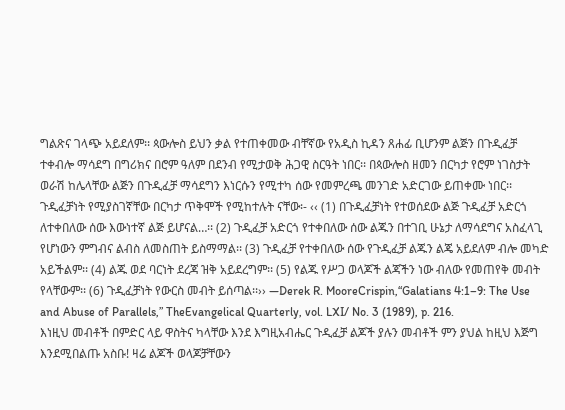ግልጽና ገላጭ አይደለም፡፡ ጳውሎስ ይህን ቃል የተጠቀመው ብቸኛው የአዲስ ኪዳን ጸሐፊ ቢሆንም ልጅን በጉዲፈቻ ተቀብሎ ማሳደግ በግሪክና በሮም ዓለም በደንብ የሚታወቅ ሕጋዊ ስርዓት ነበር፡፡ በጳውሎስ ዘመን በርካታ የሮም ነገስታት ወራሽ ከሌላቸው ልጅን በጉዲፈቻ ማሳደግን እነርሱን የሚተካ ሰው የመምረጫ መንገድ አድርገው ይጠቀሙ ነበር፡፡ ጉዲፈቻነት የሚያስገኛቸው በርካታ ጥቅሞች የሚከተሉት ናቸው፡- ‹‹ (1) በጉዲፈቻነት የተወሰደው ልጅ ጉዲፈቻ አድርጎ ለተቀበለው ሰው እውነተኛ ልጅ ይሆናል…፡፡ (2) ጉዲፈቻ አድርጎ የተቀበለው ሰው ልጁን በተገቢ ሁኔታ ለማሳደግና አስፈላጊ የሆነውን ምግብና ልብስ ለመስጠት ይስማማል፡፡ (3) ጉዲፈቻ የተቀበለው ሰው የጉዲፈቻ ልጁን ልጄ አይደለም ብሎ መካድ አይችልም፡፡ (4) ልጁ ወደ ባርነት ደረጃ ዝቅ አይደረግም፡፡ (5) የልጁ የሥጋ ወላጆች ልጃችን ነው ብለው የመጠየቅ መብት የላቸውም፡፡ (6) ጉዲፈቻነት የውርስ መብት ይሰጣል፡፡›› —Derek R. MooreCrispin,“Galatians 4:1–9: The Use and Abuse of Parallels,” TheEvangelical Quarterly, vol. LXI/ No. 3 (1989), p. 216.
እነዚህ መብቶች በምድር ላይ ዋስትና ካላቸው እንደ እግዚአብሔር ጉዲፈቻ ልጆች ያሉን መብቶች ምን ያህል ከዚህ እጅግ እንደሚበልጡ አስቡ! ዛሬ ልጆች ወላጆቻቸውን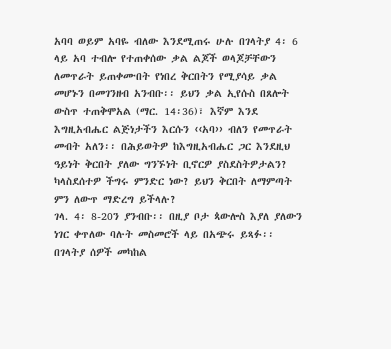አባባ ወይም አባዬ ብለው እንደሚጠሩ ሁሉ በገላትያ 4፡ 6 ላይ አባ ተብሎ የተጠቀሰው ቃል ልጆች ወላጆቻቸውን ለመጥራት ይጠቀሙበት የነበረ ቅርበትን የሚያሳይ ቃል መሆኑን በመገንዘብ አንብቡ፡፡ ይህን ቃል ኢየሱስ በጸሎት ውስጥ ተጠቅሞአል (ማር. 14፡36)፣ እኛም እንደ እግዚአብሔር ልጅነታችን እርሱን ‹‹አባ›› ብለን የመጥራት መብት አለን፡፡ በሕይወትዎ ከእግዚአብሔር ጋር እንደዚህ ዓይነት ቅርበት ያለው ግንኙነት ቢኖርዎ ያስደስትዎታልን? ካላስደሰተዎ ችግሩ ምንድር ነው? ይህን ቅርበት ለማምጣት ምን ለውጥ ማድረግ ይችላሉ?
ገላ. 4፡ 8-20ን ያንብቡ፡፡ በዚያ ቦታ ጳውሎስ እያለ ያለውን ነገር ቀጥለው ባሉት መስመሮች ላይ በአጭሩ ይጻፉ፡፡ በገላትያ ሰዎች መካከል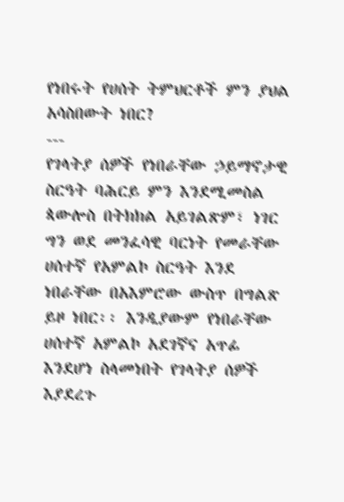የነበሩት የሀሰት ትምህርቶች ምን ያህል አሳስበውት ነበር?
---
የገላትያ ሰዎች የነበራቸው ኃይማኖታዊ ስርዓት ባሕርይ ምን እንደሚመስል ጳውሎስ በትክክል አይገልጽም፣ ነገር ግን ወደ መንፈሳዊ ባርነት የመራቸው ሀሰተኛ የአምልኮ ስርዓት እንደ ነበራቸው በአእምሮው ውስጥ በግልጽ ይዞ ነበር፡፡ እንዲያውም የነበራቸው ሀሰተኛ አምልኮ አደገኛና አጥፊ እንደሆነ ስላመነበት የገላትያ ሰዎች እያደረጉ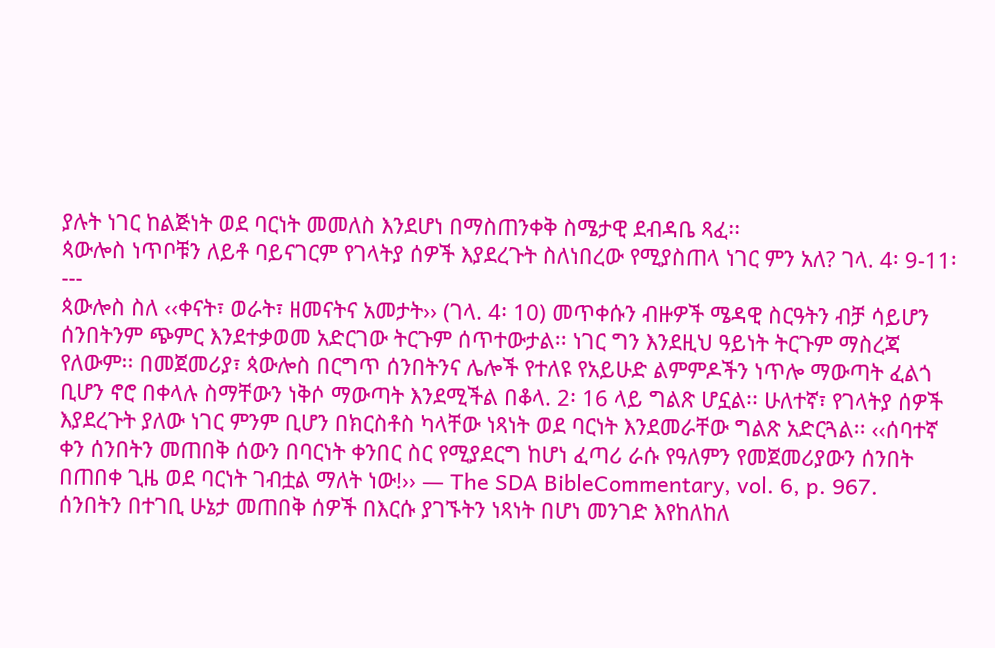ያሉት ነገር ከልጅነት ወደ ባርነት መመለስ እንደሆነ በማስጠንቀቅ ስሜታዊ ደብዳቤ ጻፈ፡፡
ጳውሎስ ነጥቦቹን ለይቶ ባይናገርም የገላትያ ሰዎች እያደረጉት ስለነበረው የሚያስጠላ ነገር ምን አለ? ገላ. 4፡ 9-11፡
---
ጳውሎስ ስለ ‹‹ቀናት፣ ወራት፣ ዘመናትና አመታት›› (ገላ. 4፡ 10) መጥቀሱን ብዙዎች ሜዳዊ ስርዓትን ብቻ ሳይሆን ሰንበትንም ጭምር እንደተቃወመ አድርገው ትርጉም ሰጥተውታል፡፡ ነገር ግን እንደዚህ ዓይነት ትርጉም ማስረጃ የለውም፡፡ በመጀመሪያ፣ ጳውሎስ በርግጥ ሰንበትንና ሌሎች የተለዩ የአይሁድ ልምምዶችን ነጥሎ ማውጣት ፈልጎ ቢሆን ኖሮ በቀላሉ ስማቸውን ነቅሶ ማውጣት እንደሚችል በቆላ. 2፡ 16 ላይ ግልጽ ሆኗል፡፡ ሁለተኛ፣ የገላትያ ሰዎች እያደረጉት ያለው ነገር ምንም ቢሆን በክርስቶስ ካላቸው ነጻነት ወደ ባርነት እንደመራቸው ግልጽ አድርጓል፡፡ ‹‹ሰባተኛ ቀን ሰንበትን መጠበቅ ሰውን በባርነት ቀንበር ስር የሚያደርግ ከሆነ ፈጣሪ ራሱ የዓለምን የመጀመሪያውን ሰንበት በጠበቀ ጊዜ ወደ ባርነት ገብቷል ማለት ነው!›› — The SDA BibleCommentary, vol. 6, p. 967.
ሰንበትን በተገቢ ሁኔታ መጠበቅ ሰዎች በእርሱ ያገኙትን ነጻነት በሆነ መንገድ እየከለከለ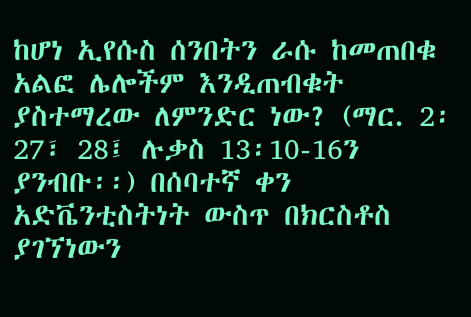ከሆነ ኢየሱስ ሰንበትን ራሱ ከመጠበቁ አልፎ ሌሎችም እንዲጠብቁት ያስተማረው ለምንድር ነው? (ማር. 2፡27፣ 28፤ ሉቃስ 13፡10-16ን ያንብቡ፡፡) በሰባተኛ ቀን አድቬንቲስትነት ውስጥ በክርስቶስ ያገኘነውን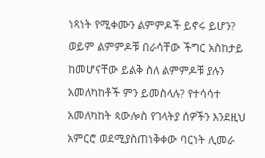ነጻነት የሚቀሙን ልምምዶች ይኖሩ ይሆን? ወይም ልምምዶቹ በራሳቸው ችግር አስከታይ ከመሆናቸው ይልቅ ስለ ልምምዶቹ ያሉን አመለካከቶች ምን ይመስላሉ? የተሳሳተ አመለካከት ጳውሎስ የገላትያ ሰዎችን እንደዚህ አምርሮ ወደሚያስጠነቅቀው ባርነት ሊመራ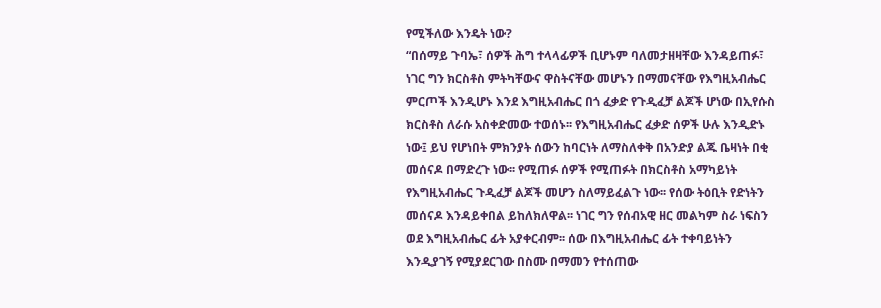የሚችለው እንዴት ነው?
“በሰማይ ጉባኤ፣ ሰዎች ሕግ ተላላፊዎች ቢሆኑም ባለመታዘዛቸው እንዳይጠፉ፣ ነገር ግን ክርስቶስ ምትካቸውና ዋስትናቸው መሆኑን በማመናቸው የእግዚአብሔር ምርጦች እንዲሆኑ እንደ እግዚአብሔር በጎ ፈቃድ የጉዲፈቻ ልጆች ሆነው በኢየሱስ ክርስቶስ ለራሱ አስቀድመው ተወሰኑ፡፡ የእግዚአብሔር ፈቃድ ሰዎች ሁሉ እንዲድኑ ነው፤ ይህ የሆነበት ምክንያት ሰውን ከባርነት ለማስለቀቅ በአንድያ ልጁ ቤዛነት በቂ መሰናዶ በማድረጉ ነው፡፡ የሚጠፉ ሰዎች የሚጠፉት በክርስቶስ አማካይነት የእግዚአብሔር ጉዲፈቻ ልጆች መሆን ስለማይፈልጉ ነው፡፡ የሰው ትዕቢት የድነትን መሰናዶ እንዳይቀበል ይከለክለዋል፡፡ ነገር ግን የሰብአዊ ዘር መልካም ስራ ነፍስን ወደ እግዚአብሔር ፊት አያቀርብም፡፡ ሰው በእግዚአብሔር ፊት ተቀባይነትን እንዲያገኝ የሚያደርገው በስሙ በማመን የተሰጠው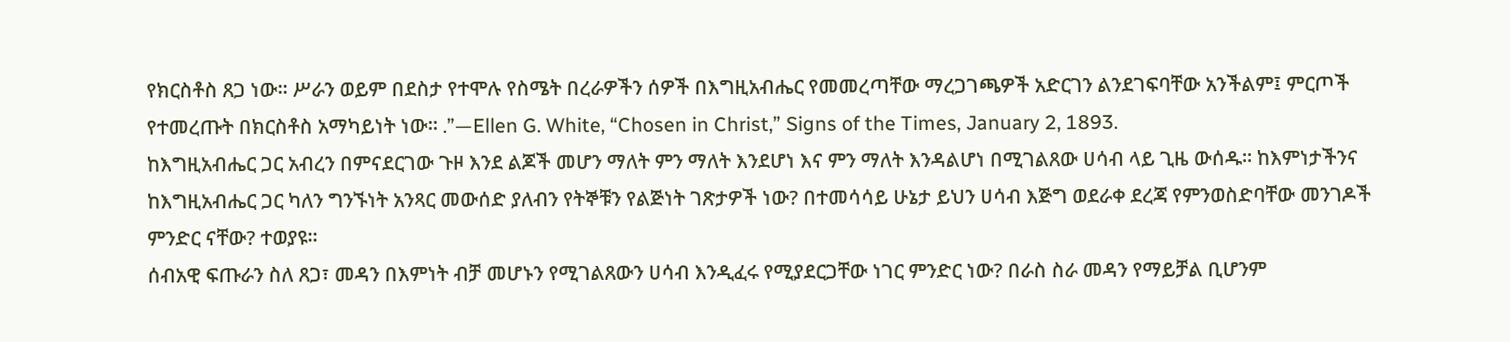የክርስቶስ ጸጋ ነው፡፡ ሥራን ወይም በደስታ የተሞሉ የስሜት በረራዎችን ሰዎች በእግዚአብሔር የመመረጣቸው ማረጋገጫዎች አድርገን ልንደገፍባቸው አንችልም፤ ምርጦች የተመረጡት በክርስቶስ አማካይነት ነው፡፡ .”—Ellen G. White, “Chosen in Christ,” Signs of the Times, January 2, 1893.
ከእግዚአብሔር ጋር አብረን በምናደርገው ጉዞ እንደ ልጆች መሆን ማለት ምን ማለት እንደሆነ እና ምን ማለት እንዳልሆነ በሚገልጸው ሀሳብ ላይ ጊዜ ውሰዱ፡፡ ከእምነታችንና ከእግዚአብሔር ጋር ካለን ግንኙነት አንጻር መውሰድ ያለብን የትኞቹን የልጅነት ገጽታዎች ነው? በተመሳሳይ ሁኔታ ይህን ሀሳብ እጅግ ወደራቀ ደረጃ የምንወስድባቸው መንገዶች ምንድር ናቸው? ተወያዩ፡፡
ሰብአዊ ፍጡራን ስለ ጸጋ፣ መዳን በእምነት ብቻ መሆኑን የሚገልጸውን ሀሳብ እንዲፈሩ የሚያደርጋቸው ነገር ምንድር ነው? በራስ ስራ መዳን የማይቻል ቢሆንም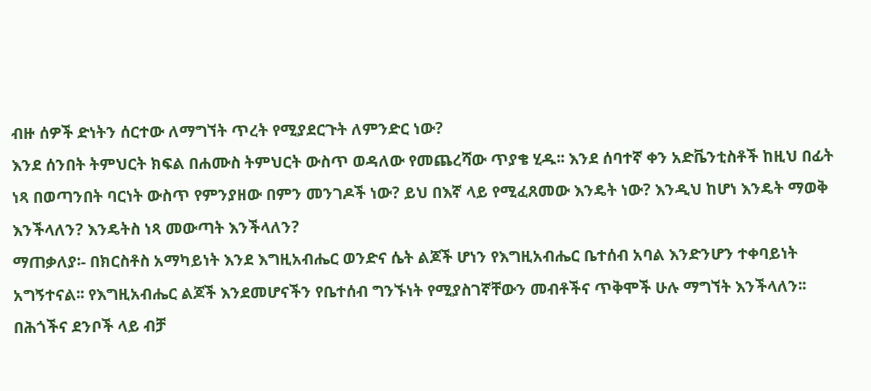ብዙ ሰዎች ድነትን ሰርተው ለማግኘት ጥረት የሚያደርጉት ለምንድር ነው?
እንደ ሰንበት ትምህርት ክፍል በሐሙስ ትምህርት ውስጥ ወዳለው የመጨረሻው ጥያቄ ሂዱ፡፡ እንደ ሰባተኛ ቀን አድቬንቲስቶች ከዚህ በፊት ነጻ በወጣንበት ባርነት ውስጥ የምንያዘው በምን መንገዶች ነው? ይህ በእኛ ላይ የሚፈጸመው እንዴት ነው? እንዲህ ከሆነ እንዴት ማወቅ እንችላለን? እንዴትስ ነጻ መውጣት እንችላለን?
ማጠቃለያ፡- በክርስቶስ አማካይነት እንደ እግዚአብሔር ወንድና ሴት ልጆች ሆነን የእግዚአብሔር ቤተሰብ አባል እንድንሆን ተቀባይነት አግኝተናል፡፡ የእግዚአብሔር ልጆች እንደመሆናችን የቤተሰብ ግንኙነት የሚያስገኛቸውን መብቶችና ጥቅሞች ሁሉ ማግኘት እንችላለን፡፡ በሕጎችና ደንቦች ላይ ብቻ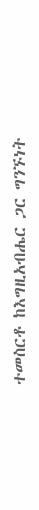ተመስርቶ ከእግዚአብሔር ጋር ግንኙነት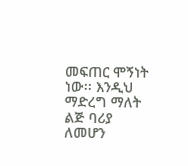መፍጠር ሞኝነት ነው፡፡ እንዲህ ማድረግ ማለት ልጅ ባሪያ ለመሆን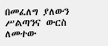በመፈለግ ያለውን ሥልጣንና ውርስ ለመተው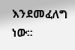እንደመፈለግ ነው፡፡